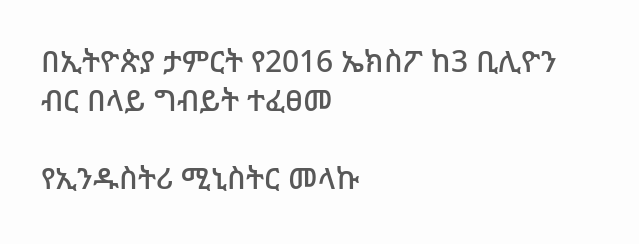በኢትዮጵያ ታምርት የ2016 ኤክስፖ ከ3 ቢሊዮን ብር በላይ ግብይት ተፈፀመ

የኢንዱስትሪ ሚኒስትር መላኩ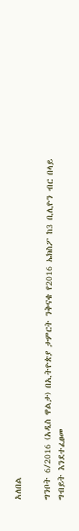አለበል

ግንቦት 6/2016 (አዲስ ዋልታ) በኢትዮጵያ ታምርት ንቅናቄ የ2016 ኤክስፖ ከ3 ቢሊዮን ብር በላይ ግብይት እንደተፈፀመ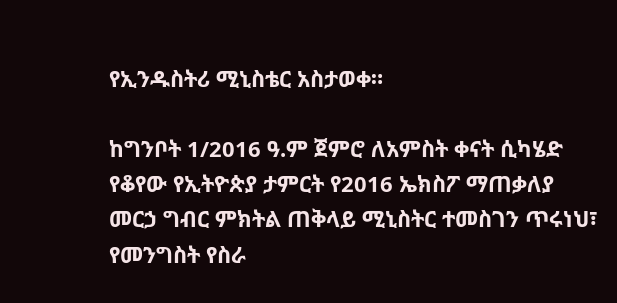የኢንዱስትሪ ሚኒስቴር አስታወቀ።

ከግንቦት 1/2016 ዓ.ም ጀምሮ ለአምስት ቀናት ሲካሄድ የቆየው የኢትዮጵያ ታምርት የ2016 ኤክስፖ ማጠቃለያ መርኃ ግብር ምክትል ጠቅላይ ሚኒስትር ተመስገን ጥሩነህ፣ የመንግስት የስራ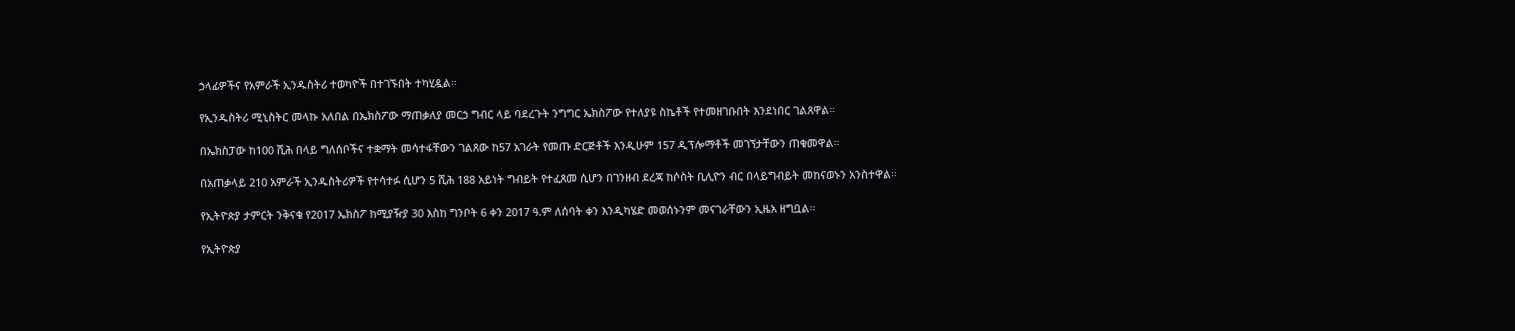ኃላፊዎችና የአምራች ኢንዱስትሪ ተወካዮች በተገኙበት ተካሂዷል።

የኢንዱስትሪ ሚኒስትር መላኩ አለበል በኤክስፖው ማጠቃለያ መርኃ ግብር ላይ ባደረጉት ንግግር ኤክስፖው የተለያዩ ስኬቶች የተመዘገቡበት እንደነበር ገልጸዋል።

በኤክስፓው ከ100 ሺሕ በላይ ግለሰቦችና ተቋማት መሳተፋቸውን ገልጸው ከ57 አገራት የመጡ ድርጅቶች እንዲሁም 157 ዲፕሎማቶች መገኘታቸውን ጠቁመዋል።

በአጠቃላይ 210 አምራች ኢንዱስትሪዎች የተሳተፉ ሲሆን 5 ሺሕ 188 አይነት ግብይት የተፈጸመ ሲሆን በገንዘብ ደረጃ ከሶስት ቢሊዮን ብር በላይግብይት መከናወኑን አንስተዋል።

የኢትዮጵያ ታምርት ንቅናቄ የ2017 ኤክስፖ ከሚያዥያ 30 እስከ ግንቦት 6 ቀን 2017 ዓ.ም ለሰባት ቀን እንዲካሄድ መወሰኑንም መናገራቸውን ኢዜአ ዘግቧል።

የኢትዮጵያ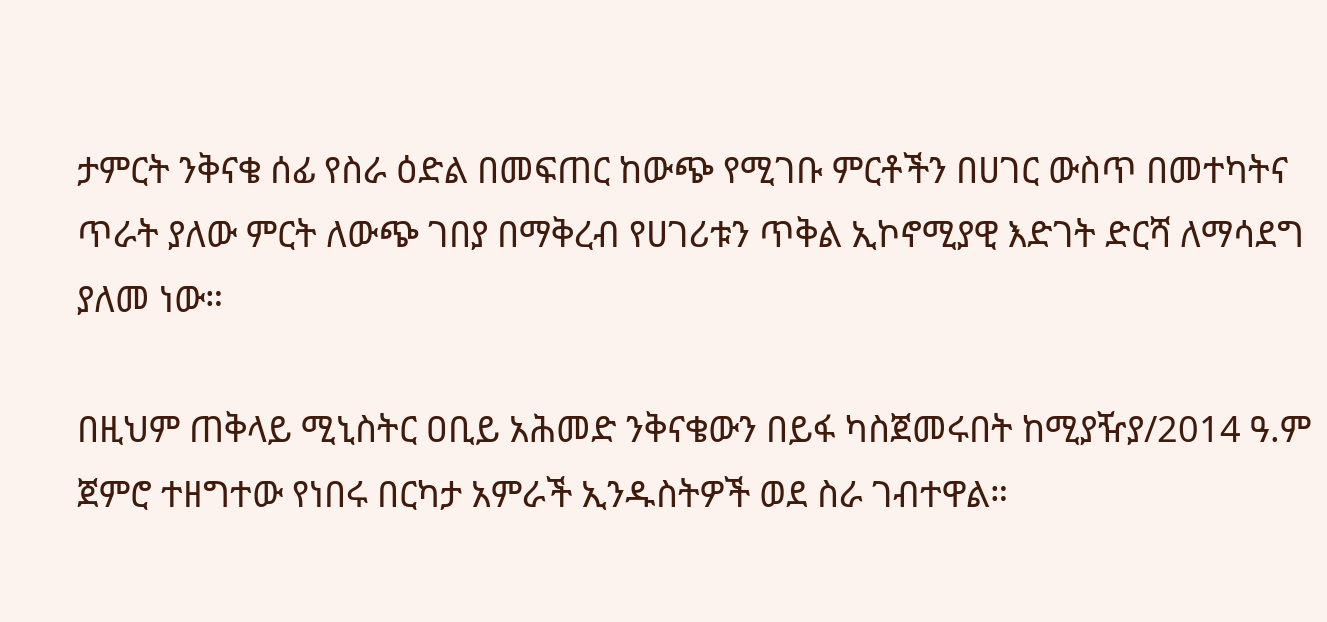ታምርት ንቅናቄ ሰፊ የስራ ዕድል በመፍጠር ከውጭ የሚገቡ ምርቶችን በሀገር ውስጥ በመተካትና ጥራት ያለው ምርት ለውጭ ገበያ በማቅረብ የሀገሪቱን ጥቅል ኢኮኖሚያዊ እድገት ድርሻ ለማሳደግ ያለመ ነው።

በዚህም ጠቅላይ ሚኒስትር ዐቢይ አሕመድ ንቅናቄውን በይፋ ካስጀመሩበት ከሚያዥያ/2014 ዓ.ም ጀምሮ ተዘግተው የነበሩ በርካታ አምራች ኢንዱስትዎች ወደ ስራ ገብተዋል።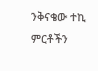ንቅናቄው ተኪ ምርቶችን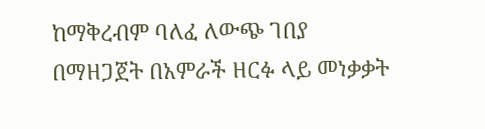ከማቅረብም ባለፈ ለውጭ ገበያ በማዘጋጀት በአምራች ዘርፉ ላይ መነቃቃት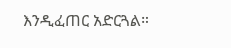እንዲፈጠር አድርጓል።